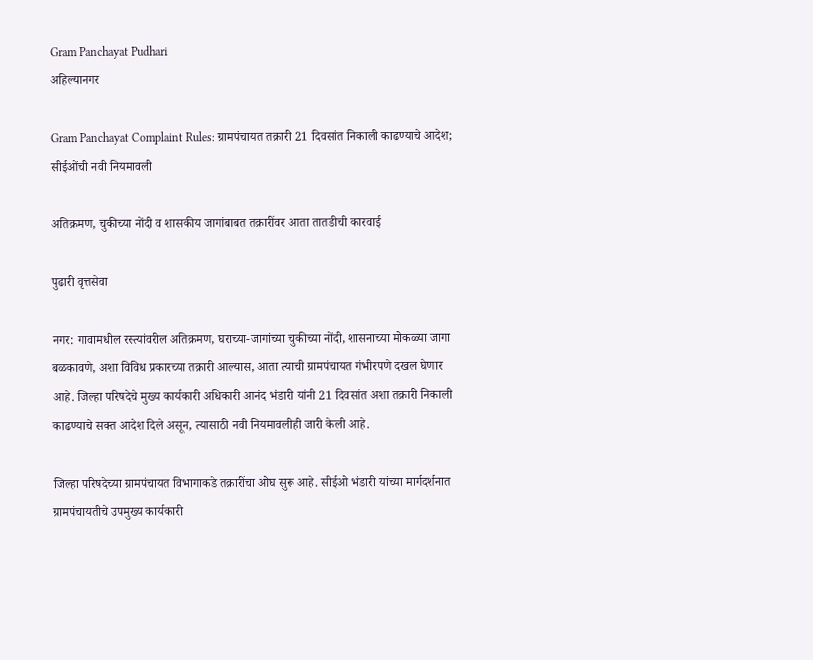Gram Panchayat Pudhari
अहिल्यानगर

Gram Panchayat Complaint Rules: ग्रामपंचायत तक्रारी 21 दिवसांत निकाली काढण्याचे आदेश; सीईओंची नवी नियमावली

अतिक्रमण, चुकीच्या नोंदी व शासकीय जागांबाबत तक्रारींवर आता तातडीची कारवाई

पुढारी वृत्तसेवा

नगर: गावामधील रस्त्यांवरील अतिक्रमण, घराच्या-जागांच्या चुकीच्या नोंदी, शासनाच्या मोकळ्या जागा बळकावणे, अशा विविध प्रकारच्या तक्रारी आल्यास, आता त्याची ग्रामपंचायत गंभीरपणे दखल घेणार आहे. जिल्हा परिषदेचे मुख्य कार्यकारी अधिकारी आनंद भंडारी यांनी 21 दिवसांत अशा तक्रारी निकाली काढण्याचे सक्त आदेश दिले असून, त्यासाठी नवी नियमावलीही जारी केली आहे.

जिल्हा परिषदेच्या ग्रामपंचायत विभागाकडे तक्रारींचा ओघ सुरू आहे. सीईओ भंडारी यांच्या मार्गदर्शनात ग्रामपंचायतीचे उपमुख्य कार्यकारी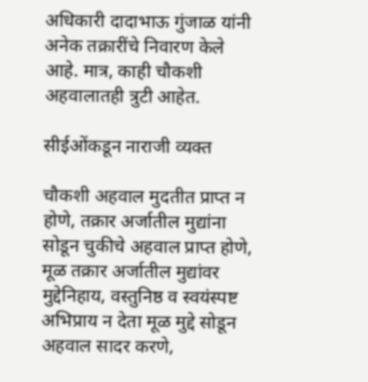अधिकारी दादाभाऊ गुंजाळ यांनी अनेक तक्रारींचे निवारण केले आहे. मात्र, काही चौकशी अहवालातही त्रुटी आहेत.

सीईओंकडून नाराजी व्यक्त

चौकशी अहवाल मुदतीत प्राप्त न होणे, तक्रार अर्जातील मुद्यांना सोडून चुकीचे अहवाल प्राप्त होणे, मूळ तक्रार अर्जातील मुद्यांवर मुद्देनिहाय, वस्तुनिष्ठ व स्वयंस्पष्ट अभिप्राय न देता मूळ मुद्दे सोडून अहवाल सादर करणे,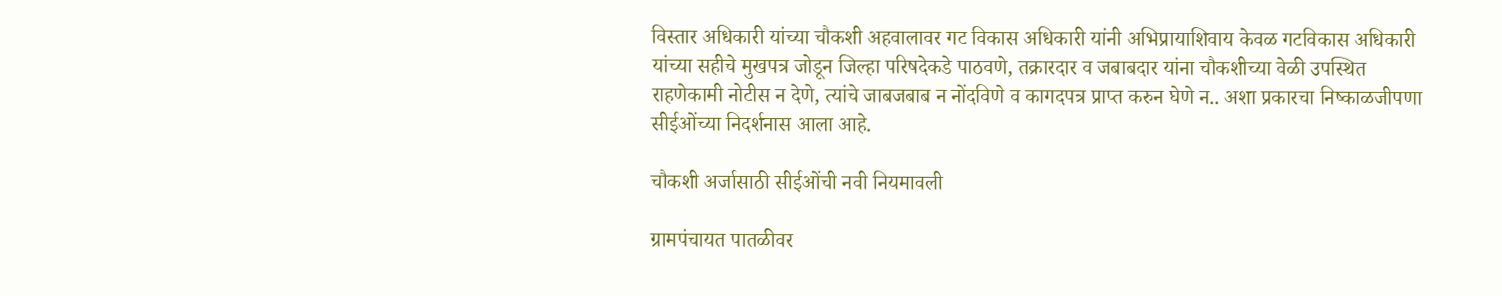विस्तार अधिकारी यांच्या चौकशी अहवालावर गट विकास अधिकारी यांनी अभिप्रायाशिवाय केवळ गटविकास अधिकारी यांच्या सहीचे मुखपत्र जोडून जिल्हा परिषदेकडे पाठवणे, तक्रारदार व जबाबदार यांना चौकशीच्या वेळी उपस्थित राहणेकामी नोटीस न देणे, त्यांचे जाबजबाब न नोंदविणे व कागदपत्र प्राप्त करुन घेणे न.. अशा प्रकारचा निष्काळजीपणा सीईओंच्या निदर्शनास आला आहे.

चौकशी अर्जासाठी सीईओंची नवी नियमावली

ग्रामपंचायत पातळीवर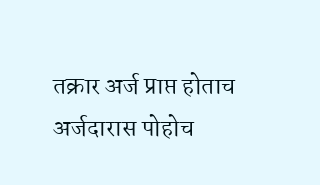तक्रार अर्ज प्राप्त होताच अर्जदारास पोहोच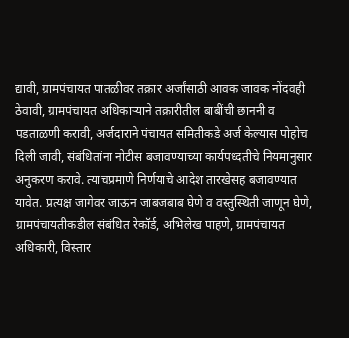द्यावी, ग्रामपंचायत पातळीवर तक्रार अर्जांसाठी आवक जावक नोंदवही ठेवावी, ग्रामपंचायत अधिकाऱ्याने तक्रारीतील बाबींची छाननी व पडताळणी करावी, अर्जदाराने पंचायत समितीकडे अर्ज केल्यास पोहोच दिली जावी, संबंधितांना नोटीस बजावण्याच्या कार्यपध्दतीचे नियमानुसार अनुकरण करावे. त्याचप्रमाणे निर्णयाचे आदेश तारखेसह बजावण्यात यावेत. प्रत्यक्ष जागेवर जाऊन जाबजबाब घेणे व वस्तुस्थिती जाणून घेणे, ग्रामपंचायतीकडील संबंधित रेकॉर्ड, अभिलेख पाहणे, ग्रामपंचायत अधिकारी, विस्तार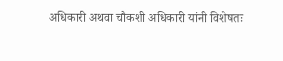अधिकारी अथवा चौकशी अधिकारी यांनी विशेषतः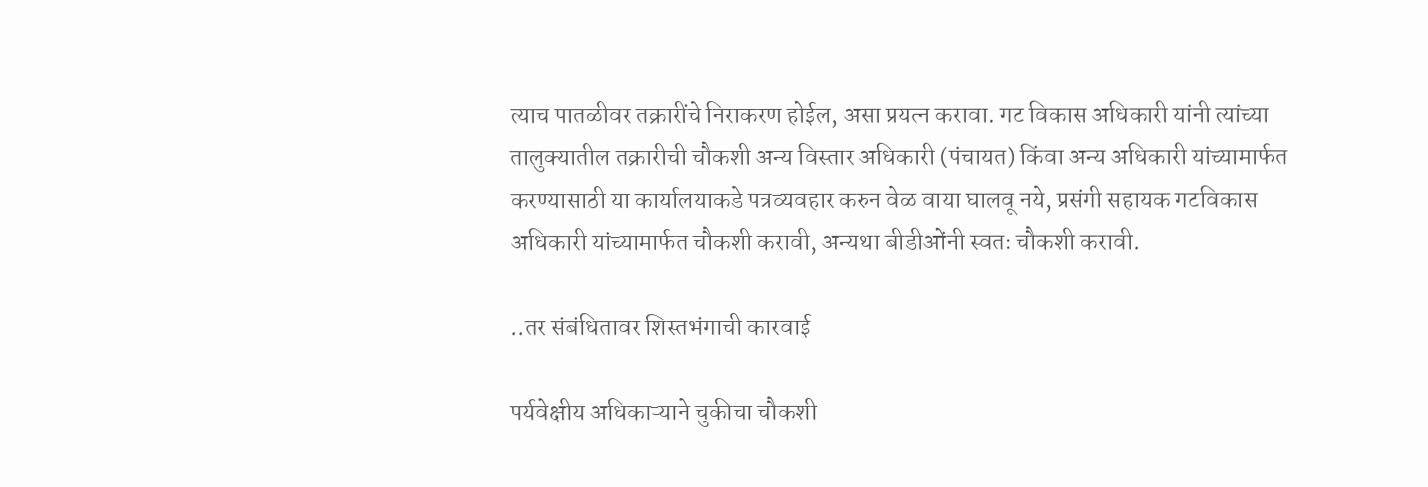त्याच पातळीवर तक्रारींचे निराकरण होईल, असा प्रयत्न करावा. गट विकास अधिकारी यांनी त्यांच्या तालुक्यातील तक्रारीची चौकशी अन्य विस्तार अधिकारी (पंचायत) किंवा अन्य अधिकारी यांच्यामार्फत करण्यासाठी या कार्यालयाकडे पत्रव्यवहार करुन वेळ वाया घालवू नये, प्रसंगी सहायक गटविकास अधिकारी यांच्यामार्फत चौकशी करावी, अन्यथा बीडीओंनी स्वतः चौकशी करावी.

..तर संबंधितावर शिस्तभंगाची कारवाई

पर्यवेक्षीय अधिकाऱ्याने चुकीचा चौकशी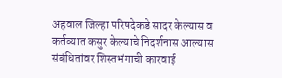अहवाल जिल्हा परिषदेकडे सादर केल्यास व कर्तव्यात कसुर केल्याचे निदर्शनास आल्यास संबंधितांवर शिस्तभंगाची कारवाई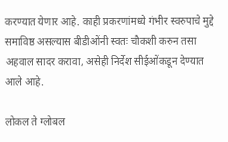करण्यात येणार आहे. काही प्रकरणांमध्ये गंभीर स्वरुपाचे मुद्दे समाविष्ठ असल्यास बीडीओंनी स्वतः चौकशी करुन तसा अहवाल सादर करावा, असेही निर्देश सीईओंकडून देण्यात आले आहे.

लोकल ते ग्लोबल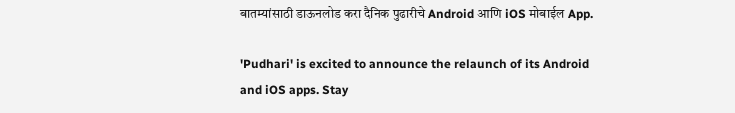बातम्यांसाठी डाऊनलोड करा दैनिक पुढारीचे Android आणि iOS मोबाईल App.

'Pudhari' is excited to announce the relaunch of its Android and iOS apps. Stay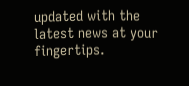updated with the latest news at your fingertips.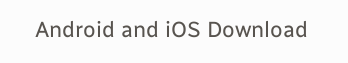Android and iOS Download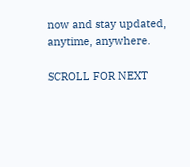now and stay updated, anytime, anywhere.

SCROLL FOR NEXT